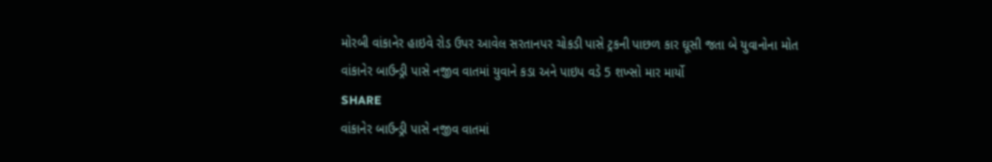મોરબી વાંકાનેર હાઇવે રોડ ઉપર આવેલ સરતાનપર ચોકડી પાસે ટ્રકની પાછળ કાર ઘૂસી જતા બે યુવાનોના મોત
વાંકાનેર બાઉન્ડ્રી પાસે નજીવ વાતમાં યુવાને કડા અને પાઇપ વડે 5 શખ્સો માર માર્યો
SHARE
વાંકાનેર બાઉન્ડ્રી પાસે નજીવ વાતમાં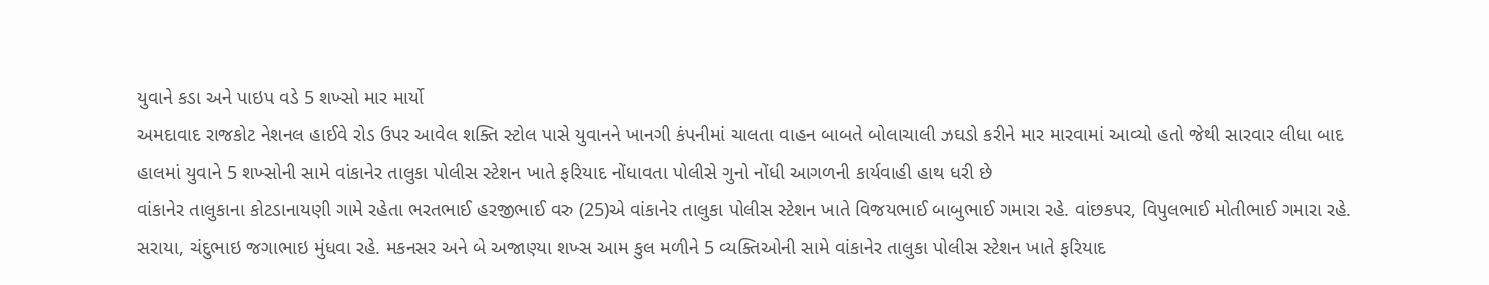યુવાને કડા અને પાઇપ વડે 5 શખ્સો માર માર્યો
અમદાવાદ રાજકોટ નેશનલ હાઈવે રોડ ઉપર આવેલ શક્તિ સ્ટોલ પાસે યુવાનને ખાનગી કંપનીમાં ચાલતા વાહન બાબતે બોલાચાલી ઝઘડો કરીને માર મારવામાં આવ્યો હતો જેથી સારવાર લીધા બાદ હાલમાં યુવાને 5 શખ્સોની સામે વાંકાનેર તાલુકા પોલીસ સ્ટેશન ખાતે ફરિયાદ નોંધાવતા પોલીસે ગુનો નોંધી આગળની કાર્યવાહી હાથ ધરી છે
વાંકાનેર તાલુકાના કોટડાનાયણી ગામે રહેતા ભરતભાઈ હરજીભાઈ વરુ (25)એ વાંકાનેર તાલુકા પોલીસ સ્ટેશન ખાતે વિજયભાઈ બાબુભાઈ ગમારા રહે. વાંછકપર, વિપુલભાઈ મોતીભાઈ ગમારા રહે. સરાયા, ચંદુભાઇ જગાભાઇ મુંધવા રહે. મકનસર અને બે અજાણ્યા શખ્સ આમ કુલ મળીને 5 વ્યક્તિઓની સામે વાંકાનેર તાલુકા પોલીસ સ્ટેશન ખાતે ફરિયાદ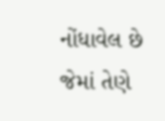નોંધાવેલ છે જેમાં તેણે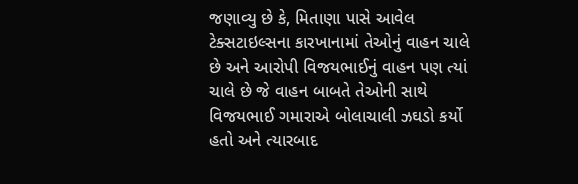જણાવ્યુ છે કે, મિતાણા પાસે આવેલ ટેક્સટાઇલ્સના કારખાનામાં તેઓનું વાહન ચાલે છે અને આરોપી વિજયભાઈનું વાહન પણ ત્યાં ચાલે છે જે વાહન બાબતે તેઓની સાથે વિજયભાઈ ગમારાએ બોલાચાલી ઝઘડો કર્યો હતો અને ત્યારબાદ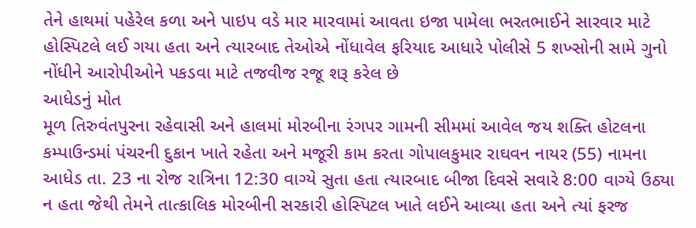તેને હાથમાં પહેરેલ કળા અને પાઇપ વડે માર મારવામાં આવતા ઇજા પામેલા ભરતભાઈને સારવાર માટે હોસ્પિટલે લઈ ગયા હતા અને ત્યારબાદ તેઓએ નોંધાવેલ ફરિયાદ આધારે પોલીસે 5 શખ્સોની સામે ગુનો નોંધીને આરોપીઓને પકડવા માટે તજવીજ રજૂ શરૂ કરેલ છે
આધેડનું મોત
મૂળ તિરુવંતપુરના રહેવાસી અને હાલમાં મોરબીના રંગપર ગામની સીમમાં આવેલ જય શક્તિ હોટલના કમ્પાઉન્ડમાં પંચરની દુકાન ખાતે રહેતા અને મજૂરી કામ કરતા ગોપાલકુમાર રાઘવન નાયર (55) નામના આધેડ તા. 23 ના રોજ રાત્રિના 12:30 વાગ્યે સુતા હતા ત્યારબાદ બીજા દિવસે સવારે 8:00 વાગ્યે ઉઠ્યા ન હતા જેથી તેમને તાત્કાલિક મોરબીની સરકારી હોસ્પિટલ ખાતે લઈને આવ્યા હતા અને ત્યાં ફરજ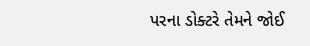પરના ડોક્ટરે તેમને જોઈ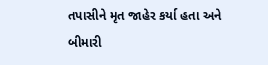તપાસીને મૃત જાહેર કર્યા હતા અને બીમારી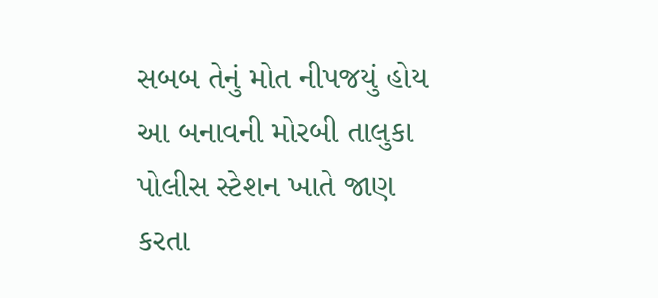સબબ તેનું મોત નીપજયું હોય આ બનાવની મોરબી તાલુકા પોલીસ સ્ટેશન ખાતે જાણ કરતા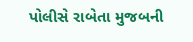પોલીસે રાબેતા મુજબની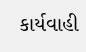કાર્યવાહી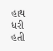હાથ ધરી હતી